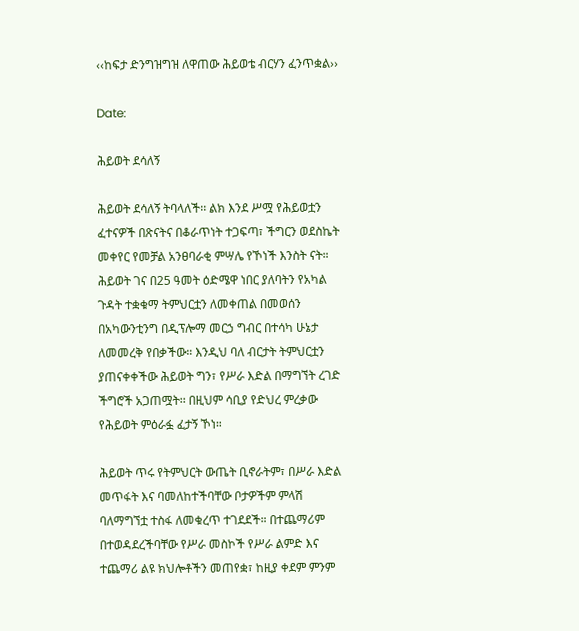‹‹ከፍታ ድንግዝግዝ ለዋጠው ሕይወቴ ብርሃን ፈንጥቋል››

Date:

ሕይወት ደሳለኝ

ሕይወት ደሳለኝ ትባላለች፡፡ ልክ እንደ ሥሟ የሕይወቷን ፈተናዎች በጽናትና በቆራጥነት ተጋፍጣ፣ ችግርን ወደስኬት መቀየር የመቻል አንፀባራቂ ምሣሌ የኾነች እንስት ናት። ሕይወት ገና በ25 ዓመት ዕድሜዋ ነበር ያለባትን የአካል ጉዳት ተቋቁማ ትምህርቷን ለመቀጠል በመወሰን በአካውንቲንግ በዲፕሎማ መርኃ ግብር በተሳካ ሁኔታ ለመመረቅ የበቃችው። እንዲህ ባለ ብርታት ትምህርቷን ያጠናቀቀችው ሕይወት ግን፣ የሥራ እድል በማግኘት ረገድ ችግሮች አጋጠሟት፡፡ በዚህም ሳቢያ የድህረ ምረቃው የሕይወት ምዕራፏ ፈታኝ ኾነ።

ሕይወት ጥሩ የትምህርት ውጤት ቢኖራትም፣ በሥራ እድል መጥፋት እና ባመለከተችባቸው ቦታዎችም ምላሽ ባለማግኘቷ ተስፋ ለመቁረጥ ተገደደች። በተጨማሪም በተወዳደረችባቸው የሥራ መስኮች የሥራ ልምድ እና ተጨማሪ ልዩ ክህሎቶችን መጠየቋ፣ ከዚያ ቀደም ምንም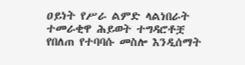ዐይነት የሥራ ልምድ ላልነበራት ተመራቂዋ ሕይወት ተግዳሮቶቿ የበለጠ የተባባሱ መስሎ እንዲሰማት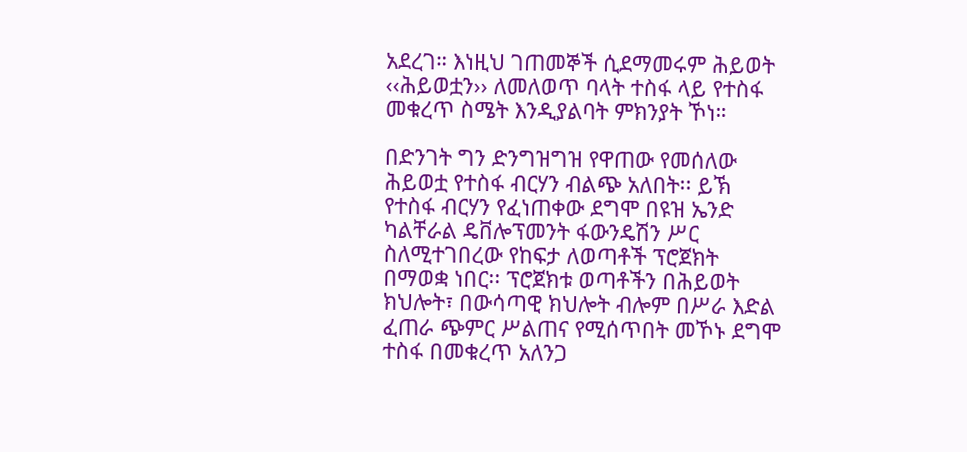አደረገ። እነዚህ ገጠመኞች ሲደማመሩም ሕይወት ‹‹ሕይወቷን›› ለመለወጥ ባላት ተስፋ ላይ የተስፋ መቁረጥ ስሜት እንዲያልባት ምክንያት ኾነ።

በድንገት ግን ድንግዝግዝ የዋጠው የመሰለው ሕይወቷ የተስፋ ብርሃን ብልጭ አለበት፡፡ ይኽ የተስፋ ብርሃን የፈነጠቀው ደግሞ በዩዝ ኤንድ ካልቸራል ዴቨሎፕመንት ፋውንዴሽን ሥር ስለሚተገበረው የከፍታ ለወጣቶች ፕሮጀክት በማወቋ ነበር፡፡ ፕሮጀክቱ ወጣቶችን በሕይወት ክህሎት፣ በውሳጣዊ ክህሎት ብሎም በሥራ እድል ፈጠራ ጭምር ሥልጠና የሚሰጥበት መኾኑ ደግሞ ተስፋ በመቁረጥ አለንጋ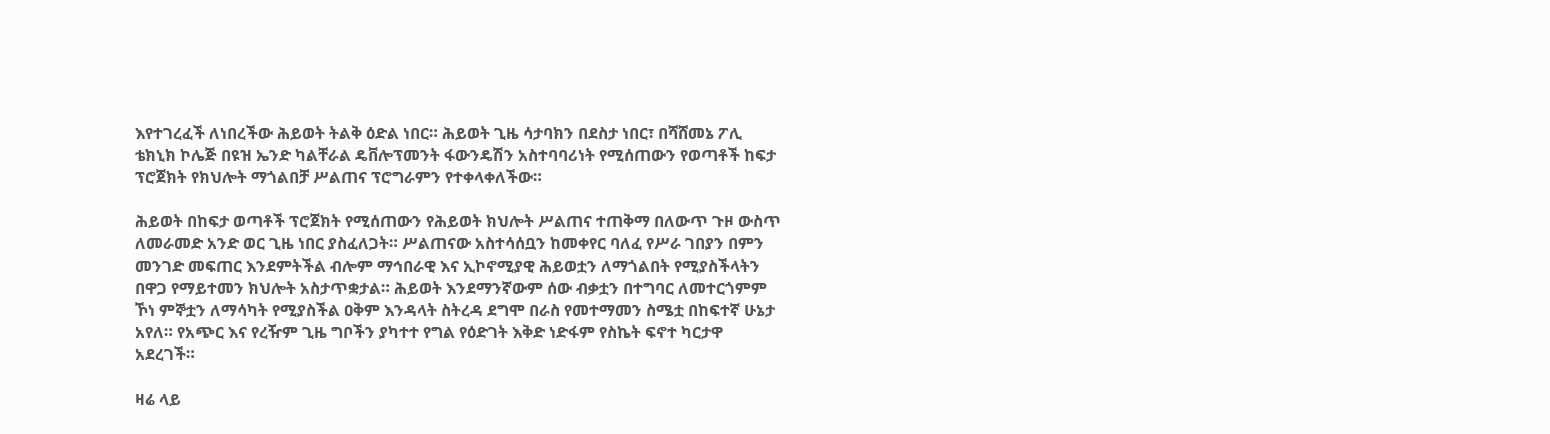እየተገረፈች ለነበረችው ሕይወት ትልቅ ዕድል ነበር። ሕይወት ጊዜ ሳታባክን በደስታ ነበር፣ በሻሸመኔ ፖሊ ቴክኒክ ኮሌጅ በዩዝ ኤንድ ካልቸራል ዴቨሎፕመንት ፋውንዴሽን አስተባባሪነት የሚሰጠውን የወጣቶች ከፍታ ፕሮጀክት የክህሎት ማጎልበቻ ሥልጠና ፕሮግራምን የተቀላቀለችው።

ሕይወት በከፍታ ወጣቶች ፕሮጀክት የሚሰጠውን የሕይወት ክህሎት ሥልጠና ተጠቅማ በለውጥ ጉዞ ውስጥ ለመራመድ አንድ ወር ጊዜ ነበር ያስፈለጋት። ሥልጠናው አስተሳሰቧን ከመቀየር ባለፈ የሥራ ገበያን በምን መንገድ መፍጠር እንደምትችል ብሎም ማኅበራዊ እና ኢኮኖሚያዊ ሕይወቷን ለማጎልበት የሚያስችላትን በዋጋ የማይተመን ክህሎት አስታጥቋታል። ሕይወት እንደማንኛውም ሰው ብቃቷን በተግባር ለመተርጎምም ኾነ ምኞቷን ለማሳካት የሚያስችል ዐቅም እንዳላት ስትረዳ ደግሞ በራስ የመተማመን ስሜቷ በከፍተኛ ሁኔታ አየለ። የአጭር እና የረዥም ጊዜ ግቦችን ያካተተ የግል የዕድገት እቅድ ነድፋም የስኬት ፍኖተ ካርታዋ አደረገች።

ዛሬ ላይ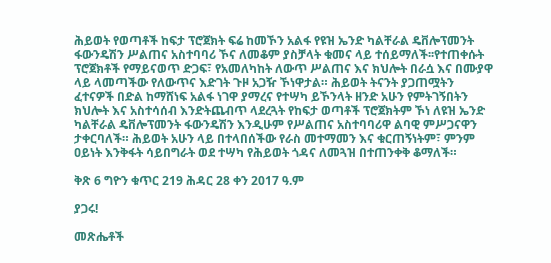ሕይወት የወጣቶች ከፍታ ፕሮጀክት ፍሬ ከመኾን አልፋ የዩዝ ኤንድ ካልቸራል ዴቨሎፕመንት ፋውንዴሽን ሥልጠና አስተባባሪ ኾና ለመቆም ያስቻላት ቁመና ላይ ተሰይማለች፡፡የተጠቀሱት ፕሮጀክቶች የማይናወጥ ድጋፍ፣ የአመለካከት ለውጥ ሥልጠና እና ክህሎት በራሷ እና በሙያዋ ላይ ላመጣችው የለውጥና እድገት ጉዞ አጋዥ ኾነዋታል። ሕይወት ትናንት ያጋጠሟትን ፈተናዎች በድል ከማሸነፍ አልፋ ነገዋ ያማረና የተሣካ ይኾንላት ዘንድ አሁን የምትገኝበትን ክህሎት እና አስተሳሰብ እንድትጨብጥ ላደረጓት የከፍታ ወጣቶች ፕሮጀክትም ኾነ ለዩዝ ኤንድ ካልቸራል ዴቨሎፕመንት ፋውንዴሽን እንዲሁም የሥልጠና አስተባባሪዋ ልባዊ ምሥጋናዋን ታቀርባለች። ሕይወት አሁን ላይ በተላበሰችው የራስ መተማመን እና ቁርጠኝነትም፣ ምንም ዐይነት እንቅፋት ሳይበግራት ወደ ተሣካ የሕይወት ጎዳና ለመጓዝ በተጠንቀቅ ቆማለች።

ቅጽ 6 ግዮን ቁጥር 219 ሕዳር 28 ቀን 2017 ዓ.ም

ያጋሩ!

መጽሔቶች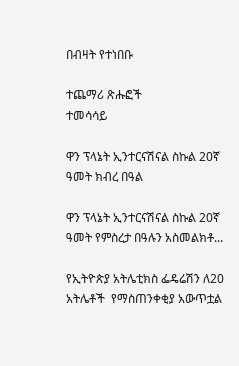በብዛት የተነበቡ

ተጨማሪ ጽሑፎች
ተመሳሳይ

ዋን ፕላኔት ኢንተርናሽናል ስኩል 20ኛ ዓመት ክብረ በዓል

ዋን ፕላኔት ኢንተርናሽናል ስኩል 20ኛ ዓመት የምስረታ በዓሉን አስመልክቶ...

የኢትዮጵያ አትሌቲክስ ፌዴሬሽን ለ20 አትሌቶች  የማስጠንቀቂያ አውጥቷል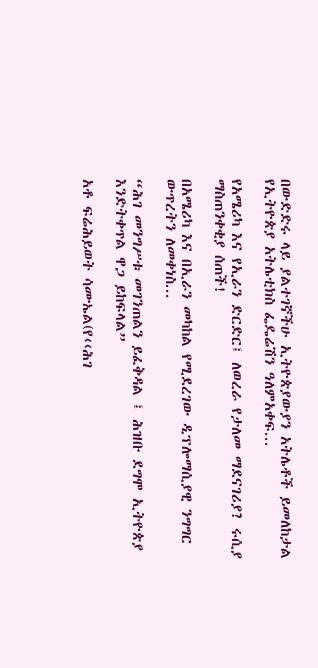በውድድሩ ላይ ያልተገኛችሁ ኢትዮጵያውያን አትሌቶች ይመለከታል የኢትዮጵያ አትሌቲክስ ፌዴሬሽን ዓለምአቀፍ...

የአሜሪካ እና የኢራን ድርድር፤ ለወረራ የታለመ ማደናገሪያ? ሩሲያ ማስጠንቀቂያ ሰጠች!

በአሜሪካ እና በኢራን መካከል የሚደረገው ዲፕሎማሲያዊ ንግግር ውጥረትን ለመቀነስ...

“ሕገ መንግሥቱ መገንጠልን ይፈቅዳል ፤ ሕዝቡ ደግሞ ኢትዮጵያ እንድትቀጥል ዋጋ ይከፍላል”

አቶ ፍሬሕይወት ሳሙኤል(የ‹‹ሕገ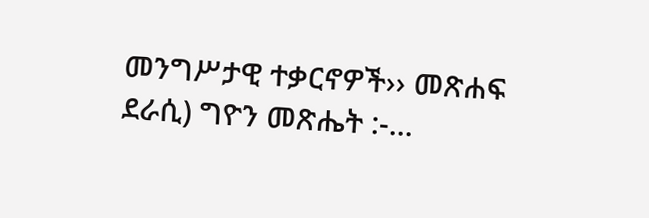መንግሥታዊ ተቃርኖዎች›› መጽሐፍ ደራሲ) ግዮን መጽሔት :-...